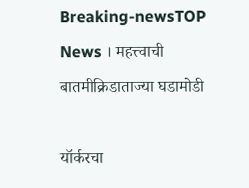Breaking-newsTOP News । महत्त्वाची बातमीक्रिडाताज्या घडामोडी

यॉर्करचा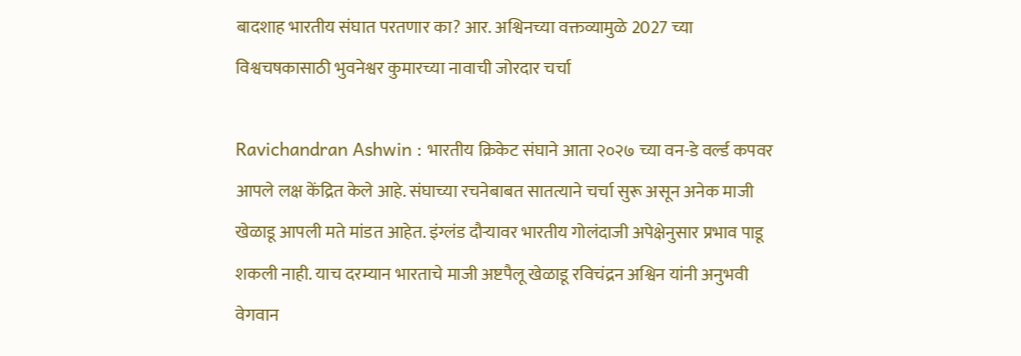बादशाह भारतीय संघात परतणार का? आर. अश्विनच्या वक्तव्यामुळे 2027 च्या विश्वचषकासाठी भुवनेश्वर कुमारच्या नावाची जोरदार चर्चा

Ravichandran Ashwin : भारतीय क्रिकेट संघाने आता २०२७ च्या वन-डे वर्ल्ड कपवर आपले लक्ष केंद्रित केले आहे. संघाच्या रचनेबाबत सातत्याने चर्चा सुरू असून अनेक माजी खेळाडू आपली मते मांडत आहेत. इंग्लंड दौऱ्यावर भारतीय गोलंदाजी अपेक्षेनुसार प्रभाव पाडू शकली नाही. याच दरम्यान भारताचे माजी अष्टपैलू खेळाडू रविचंद्रन अश्विन यांनी अनुभवी वेगवान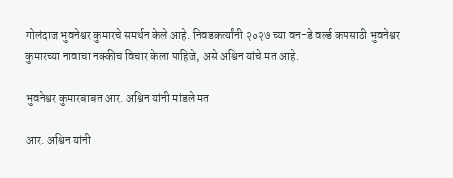गोलंदाज भुवनेश्वर कुमारचे समर्थन केले आहे. निवडकर्त्यांनी २०२७ च्या वन-डे वर्ल्ड कपसाठी भुवनेश्वर कुमारच्या नावाचा नक्कीच विचार केला पाहिजे, असे अश्विन यांचे मत आहे.

भुवनेश्वर कुमारबाबत आर. अश्विन यांनी मांडले मत

आर. अश्विन यांनी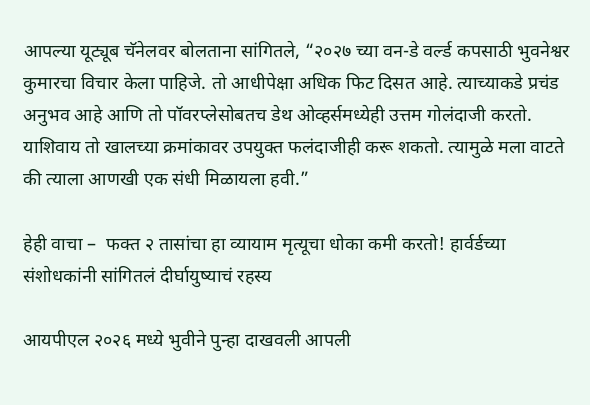आपल्या यूट्यूब चॅनेलवर बोलताना सांगितले, “२०२७ च्या वन-डे वर्ल्ड कपसाठी भुवनेश्वर कुमारचा विचार केला पाहिजे. तो आधीपेक्षा अधिक फिट दिसत आहे. त्याच्याकडे प्रचंड अनुभव आहे आणि तो पॉवरप्लेसोबतच डेथ ओव्हर्समध्येही उत्तम गोलंदाजी करतो. याशिवाय तो खालच्या क्रमांकावर उपयुक्त फलंदाजीही करू शकतो. त्यामुळे मला वाटते की त्याला आणखी एक संधी मिळायला हवी.”

हेही वाचा –  फक्त २ तासांचा हा व्यायाम मृत्यूचा धोका कमी करतो! हार्वर्डच्या संशोधकांनी सांगितलं दीर्घायुष्याचं रहस्य

आयपीएल २०२६ मध्ये भुवीने पुन्हा दाखवली आपली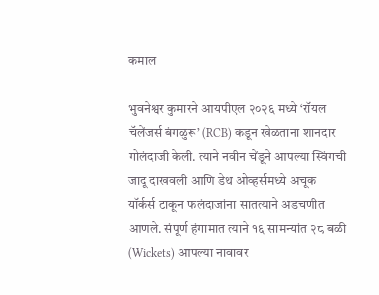कमाल

भुवनेश्वर कुमारने आयपीएल २०२६ मध्ये ‘रॉयल चॅलेंजर्स बंगळुरू’ (RCB) कडून खेळताना शानदार गोलंदाजी केली. त्याने नवीन चेंडूने आपल्या स्विंगची जादू दाखवली आणि डेथ ओव्हर्समध्ये अचूक यॉर्कर्स टाकून फलंदाजांना सातत्याने अडचणीत आणले. संपूर्ण हंगामात त्याने १६ सामन्यांत २८ बळी (Wickets) आपल्या नावावर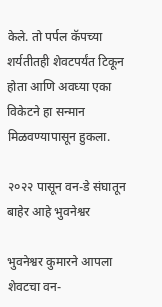केले. तो पर्पल कॅपच्या शर्यतीतही शेवटपर्यंत टिकून होता आणि अवघ्या एका विकेटने हा सन्मान मिळवण्यापासून हुकला.

२०२२ पासून वन-डे संघातून बाहेर आहे भुवनेश्वर

भुवनेश्वर कुमारने आपला शेवटचा वन-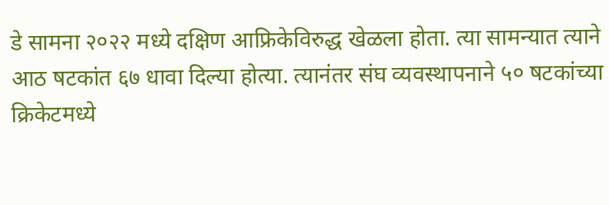डे सामना २०२२ मध्ये दक्षिण आफ्रिकेविरुद्ध खेळला होता. त्या सामन्यात त्याने आठ षटकांत ६७ धावा दिल्या होत्या. त्यानंतर संघ व्यवस्थापनाने ५० षटकांच्या क्रिकेटमध्ये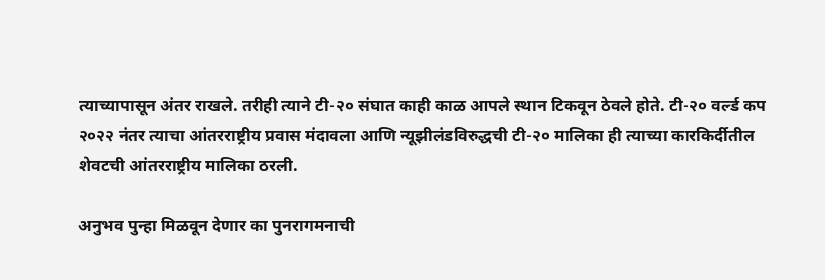त्याच्यापासून अंतर राखले. तरीही त्याने टी-२० संघात काही काळ आपले स्थान टिकवून ठेवले होते. टी-२० वर्ल्ड कप २०२२ नंतर त्याचा आंतरराष्ट्रीय प्रवास मंदावला आणि न्यूझीलंडविरुद्धची टी-२० मालिका ही त्याच्या कारकिर्दीतील शेवटची आंतरराष्ट्रीय मालिका ठरली.

अनुभव पुन्हा मिळवून देणार का पुनरागमनाची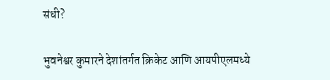संधी?

भुवनेश्वर कुमारने देशांतर्गत क्रिकेट आणि आयपीएलमध्ये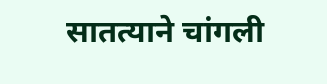सातत्याने चांगली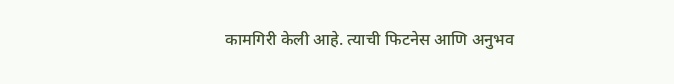कामगिरी केली आहे. त्याची फिटनेस आणि अनुभव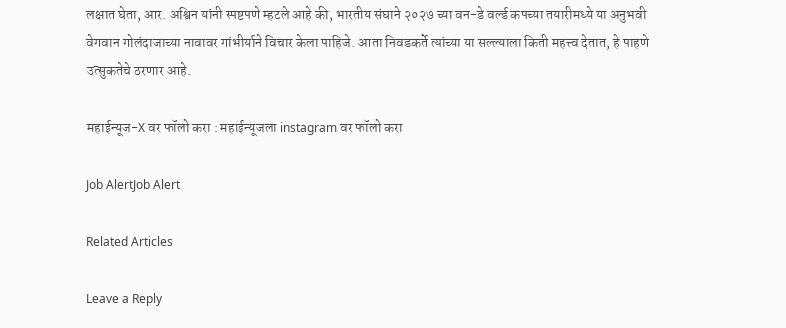लक्षात घेता, आर. अश्विन यांनी स्पष्टपणे म्हटले आहे की, भारतीय संघाने २०२७ च्या वन-डे वर्ल्ड कपच्या तयारीमध्ये या अनुभवी वेगवान गोलंदाजाच्या नावावर गांभीर्याने विचार केला पाहिजे. आता निवडकर्ते त्यांच्या या सल्ल्याला किती महत्त्व देतात, हे पाहणे उत्सुकतेचे ठरणार आहे.

महाईन्यूज-X वर फॉलो करा : महाईन्यूजला instagram वर फॉलो करा

Job AlertJob Alert

Related Articles

Leave a Reply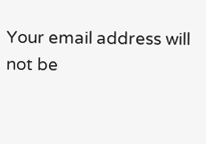Your email address will not be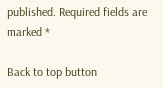published. Required fields are marked *

Back to top button